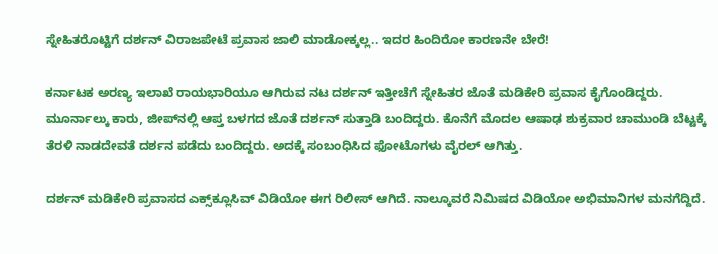ಸ್ನೇಹಿತರೊಟ್ಟಿಗೆ ದರ್ಶನ್‌ ವಿರಾಜಪೇಟೆ ಪ್ರವಾಸ ಜಾಲಿ ಮಾಡೋಕ್ಕಲ್ಲ.. ಇದರ ಹಿಂದಿರೋ ಕಾರಣನೇ ಬೇರೆ!

ಕರ್ನಾಟಕ ಅರಣ್ಯ ಇಲಾಖೆ ರಾಯಭಾರಿಯೂ ಆಗಿರುವ ನಟ ದರ್ಶನ್ ಇತ್ತೀಚೆಗೆ ಸ್ನೇಹಿತರ ಜೊತೆ ಮಡಿಕೇರಿ ಪ್ರವಾಸ ಕೈಗೊಂಡಿದ್ದರು. ಮೂರ್ನಾಲ್ಕು ಕಾರು, ಜೀಪ್‌ನಲ್ಲಿ ಆಪ್ತ ಬಳಗದ ಜೊತೆ ದರ್ಶನ್ ಸುತ್ತಾಡಿ ಬಂದಿದ್ದರು. ಕೊನೆಗೆ ಮೊದಲ ಆಷಾಢ ಶುಕ್ರವಾರ ಚಾಮುಂಡಿ ಬೆಟ್ಟಕ್ಕೆ ತೆರಳಿ ನಾಡದೇವತೆ ದರ್ಶನ ಪಡೆದು ಬಂದಿದ್ದರು. ಅದಕ್ಕೆ ಸಂಬಂಧಿಸಿದ ಫೋಟೊಗಳು ವೈರಲ್ ಆಗಿತ್ತು.

ದರ್ಶನ್ ಮಡಿಕೇರಿ ಪ್ರವಾಸದ ಎಕ್ಸ್‌ಕ್ಲೂಸಿವ್ ವಿಡಿಯೋ ಈಗ ರಿಲೀಸ್ ಆಗಿದೆ. ನಾಲ್ಕೂವರೆ ನಿಮಿಷದ ವಿಡಿಯೋ ಅಭಿಮಾನಿಗಳ ಮನಗೆದ್ದಿದೆ.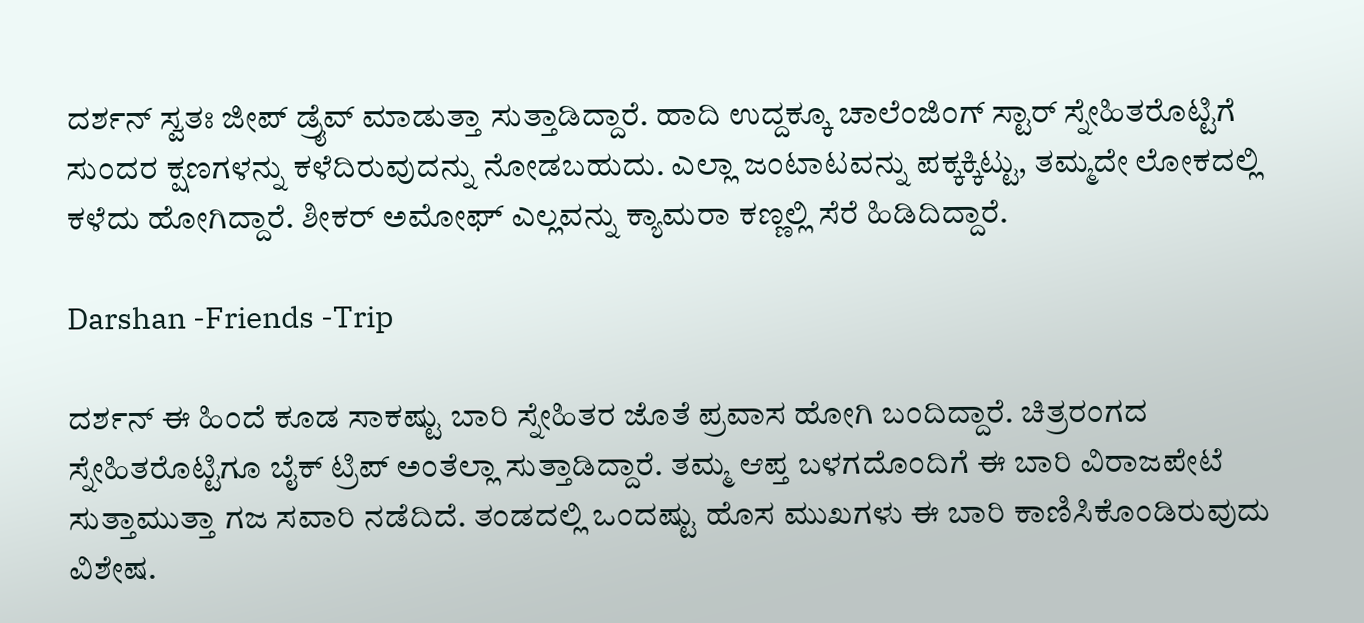ದರ್ಶನ್ ಸ್ವತಃ ಜೀಪ್ ಡ್ರೈವ್ ಮಾಡುತ್ತಾ ಸುತ್ತಾಡಿದ್ದಾರೆ. ಹಾದಿ ಉದ್ದಕ್ಕೂ ಚಾಲೆಂಜಿಂಗ್ ಸ್ಟಾರ್ ಸ್ನೇಹಿತರೊಟ್ಟಿಗೆ ಸುಂದರ ಕ್ಷಣಗಳನ್ನು ಕಳೆದಿರುವುದನ್ನು ನೋಡಬಹುದು. ಎಲ್ಲಾ ಜಂಟಾಟವನ್ನು ಪಕ್ಕಕ್ಕಿಟ್ಟು, ತಮ್ಮದೇ ಲೋಕದಲ್ಲಿ ಕಳೆದು ಹೋಗಿದ್ದಾರೆ. ಶೀಕರ್ ಅಮೋಘ್ ಎಲ್ಲವನ್ನು ಕ್ಯಾಮರಾ ಕಣ್ಣಲ್ಲಿ ಸೆರೆ ಹಿಡಿದಿದ್ದಾರೆ.

Darshan -Friends -Trip

ದರ್ಶನ್ ಈ ಹಿಂದೆ ಕೂಡ ಸಾಕಷ್ಟು ಬಾರಿ ಸ್ನೇಹಿತರ ಜೊತೆ ಪ್ರವಾಸ ಹೋಗಿ ಬಂದಿದ್ದಾರೆ. ಚಿತ್ರರಂಗದ ಸ್ನೇಹಿತರೊಟ್ಟಿಗೂ ಬೈಕ್‌ ಟ್ರಿಪ್ ಅಂತೆಲ್ಲಾ ಸುತ್ತಾಡಿದ್ದಾರೆ. ತಮ್ಮ ಆಪ್ತ ಬಳಗದೊಂದಿಗೆ ಈ ಬಾರಿ ವಿರಾಜಪೇಟೆ ಸುತ್ತಾಮುತ್ತಾ ಗಜ ಸವಾರಿ ನಡೆದಿದೆ. ತಂಡದಲ್ಲಿ ಒಂದಷ್ಟು ಹೊಸ ಮುಖಗಳು ಈ ಬಾರಿ ಕಾಣಿಸಿಕೊಂಡಿರುವುದು ವಿಶೇಷ.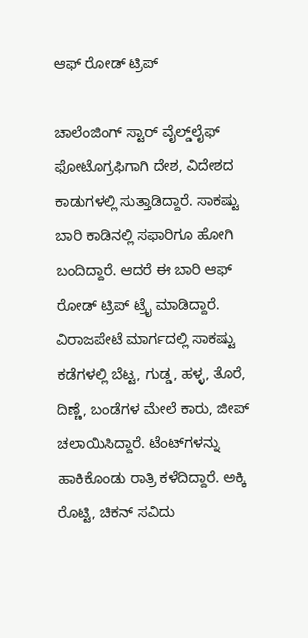ಆಫ್‌ ರೋಡ್ ಟ್ರಿಪ್

ಚಾಲೆಂಜಿಂಗ್ ಸ್ಟಾರ್ ವೈಲ್ಡ್‌ಲೈಫ್‌ ಫೋಟೊಗ್ರಫಿಗಾಗಿ ದೇಶ, ವಿದೇಶದ ಕಾಡುಗಳಲ್ಲಿ ಸುತ್ತಾಡಿದ್ದಾರೆ. ಸಾಕಷ್ಟು ಬಾರಿ ಕಾಡಿನಲ್ಲಿ ಸಫಾರಿಗೂ ಹೋಗಿ ಬಂದಿದ್ದಾರೆ. ಆದರೆ ಈ ಬಾರಿ ಆಫ್‌ ರೋಡ್ ಟ್ರಿಪ್ ಟ್ರೈ ಮಾಡಿದ್ದಾರೆ. ವಿರಾಜಪೇಟೆ ಮಾರ್ಗದಲ್ಲಿ ಸಾಕಷ್ಟು ಕಡೆಗಳಲ್ಲಿ ಬೆಟ್ಟ, ಗುಡ್ಡ, ಹಳ್ಳ, ತೊರೆ, ದಿಣ್ಣೆ, ಬಂಡೆಗಳ ಮೇಲೆ ಕಾರು, ಜೀಪ್‌ ಚಲಾಯಿಸಿದ್ದಾರೆ. ಟೆಂಟ್‌ಗಳನ್ನು ಹಾಕಿಕೊಂಡು ರಾತ್ರಿ ಕಳೆದಿದ್ದಾರೆ. ಅಕ್ಕಿ ರೊಟ್ಟಿ, ಚಿಕನ್ ಸವಿದು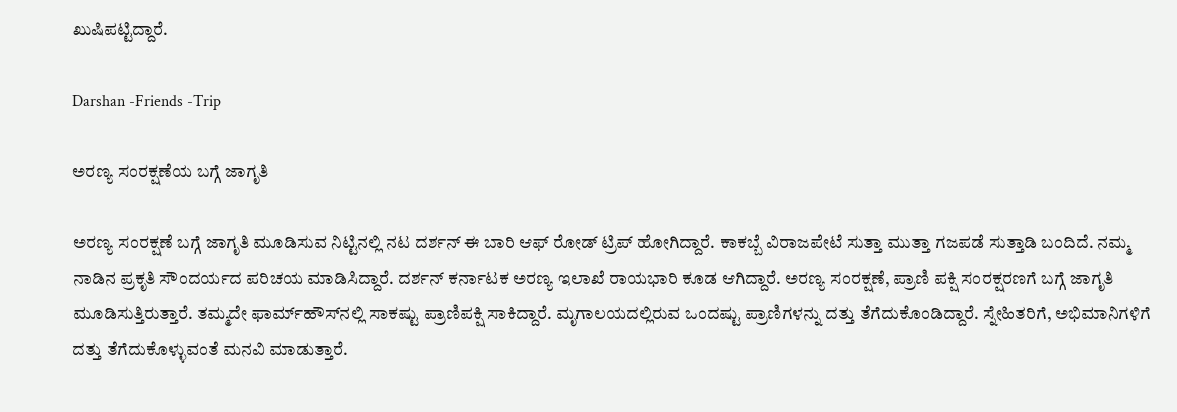ಖುಷಿಪಟ್ಟಿದ್ದಾರೆ.

Darshan -Friends -Trip

ಅರಣ್ಯ ಸಂರಕ್ಷಣೆಯ ಬಗ್ಗೆ ಜಾಗೃತಿ

ಅರಣ್ಯ ಸಂರಕ್ಷಣೆ ಬಗ್ಗೆ ಜಾಗೃತಿ ಮೂಡಿಸುವ ನಿಟ್ಟಿನಲ್ಲಿ ನಟ ದರ್ಶನ್ ಈ ಬಾರಿ ಆಫ್‌ ರೋಡ್ ಟ್ರಿಪ್ ಹೋಗಿದ್ದಾರೆ. ಕಾಕಬ್ಬೆ ವಿರಾಜಪೇಟೆ ಸುತ್ತಾ ಮುತ್ತಾ ಗಜಪಡೆ ಸುತ್ತಾಡಿ ಬಂದಿದೆ. ನಮ್ಮ ನಾಡಿನ ಪ್ರಕೃತಿ ಸೌಂದರ್ಯದ ಪರಿಚಯ ಮಾಡಿಸಿದ್ದಾರೆ. ದರ್ಶನ್ ಕರ್ನಾಟಕ ಅರಣ್ಯ ಇಲಾಖೆ ರಾಯಭಾರಿ ಕೂಡ ಆಗಿದ್ದಾರೆ. ಅರಣ್ಯ ಸಂರಕ್ಷಣೆ, ಪ್ರಾಣಿ ಪಕ್ಷಿ ಸಂರಕ್ಷರಣಗೆ ಬಗ್ಗೆ ಜಾಗೃತಿ ಮೂಡಿಸುತ್ತಿರುತ್ತಾರೆ. ತಮ್ಮದೇ ಫಾರ್ಮ್‌ಹೌಸ್‌ನಲ್ಲಿ ಸಾಕಷ್ಟು ಪ್ರಾಣಿಪಕ್ಷಿ ಸಾಕಿದ್ದಾರೆ. ಮೃಗಾಲಯದಲ್ಲಿರುವ ಒಂದಷ್ಟು ಪ್ರಾಣಿಗಳನ್ನು ದತ್ತು ತೆಗೆದುಕೊಂಡಿದ್ದಾರೆ. ಸ್ನೇಹಿತರಿಗೆ, ಅಭಿಮಾನಿಗಳಿಗೆ ದತ್ತು ತೆಗೆದುಕೊಳ್ಳುವಂತೆ ಮನವಿ ಮಾಡುತ್ತಾರೆ.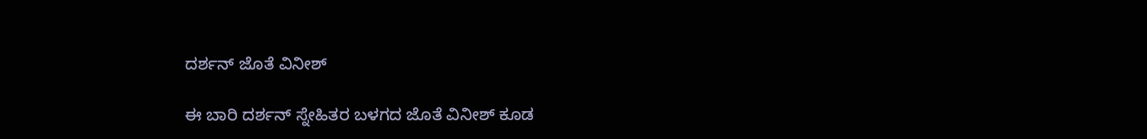ದರ್ಶನ್ ಜೊತೆ ವಿನೀಶ್

ಈ ಬಾರಿ ದರ್ಶನ್ ಸ್ನೇಹಿತರ ಬಳಗದ ಜೊತೆ ವಿನೀಶ್ ಕೂಡ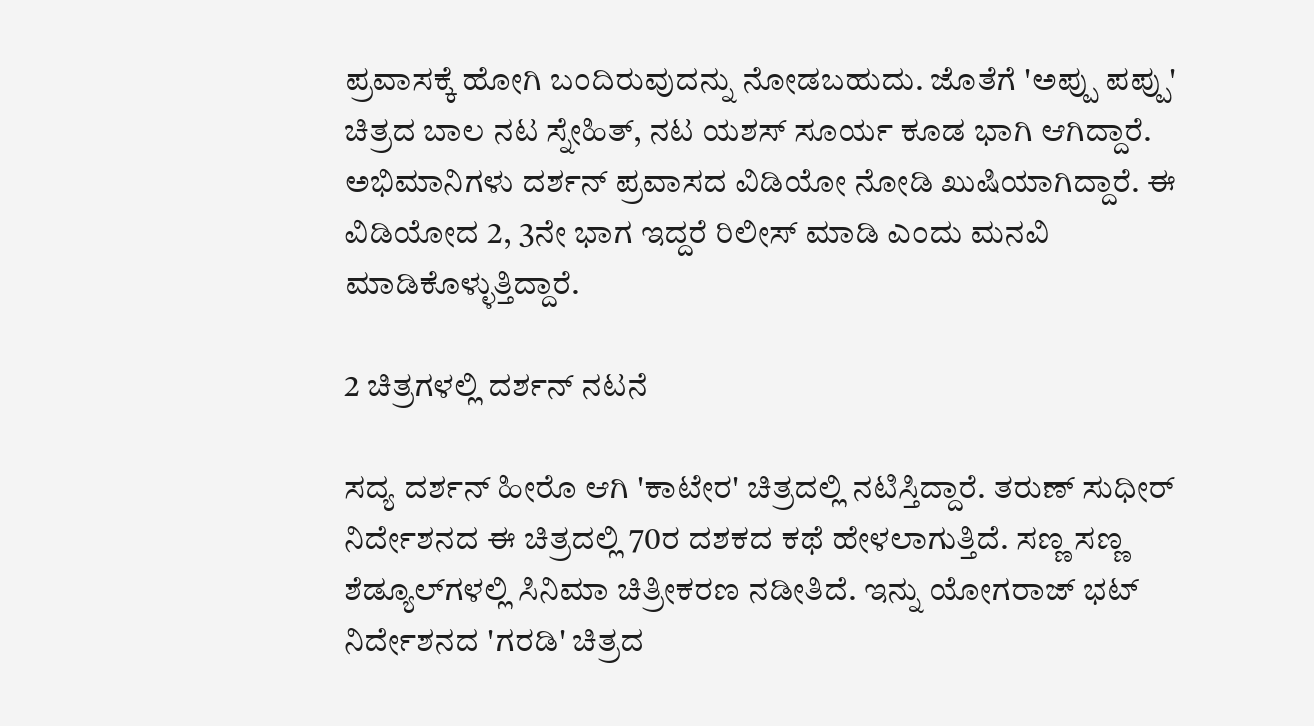ಪ್ರವಾಸಕ್ಕೆ ಹೋಗಿ ಬಂದಿರುವುದನ್ನು ನೋಡಬಹುದು. ಜೊತೆಗೆ 'ಅಪ್ಪು ಪಪ್ಪು' ಚಿತ್ರದ ಬಾಲ ನಟ ಸ್ನೇಹಿತ್, ನಟ ಯಶಸ್ ಸೂರ್ಯ ಕೂಡ ಭಾಗಿ ಆಗಿದ್ದಾರೆ. ಅಭಿಮಾನಿಗಳು ದರ್ಶನ್ ಪ್ರವಾಸದ ವಿಡಿಯೋ ನೋಡಿ ಖುಷಿಯಾಗಿದ್ದಾರೆ. ಈ ವಿಡಿಯೋದ 2, 3ನೇ ಭಾಗ ಇದ್ದರೆ ರಿಲೀಸ್ ಮಾಡಿ ಎಂದು ಮನವಿ ಮಾಡಿಕೊಳ್ಳುತ್ತಿದ್ದಾರೆ.

2 ಚಿತ್ರಗಳಲ್ಲಿ ದರ್ಶನ್ ನಟನೆ

ಸದ್ಯ ದರ್ಶನ್ ಹೀರೊ ಆಗಿ 'ಕಾಟೇರ' ಚಿತ್ರದಲ್ಲಿ ನಟಿಸ್ತಿದ್ದಾರೆ. ತರುಣ್ ಸುಧೀರ್ ನಿರ್ದೇಶನದ ಈ ಚಿತ್ರದಲ್ಲಿ 70ರ ದಶಕದ ಕಥೆ ಹೇಳಲಾಗುತ್ತಿದೆ. ಸಣ್ಣ ಸಣ್ಣ ಶೆಡ್ಯೂಲ್‌ಗಳಲ್ಲಿ ಸಿನಿಮಾ ಚಿತ್ರೀಕರಣ ನಡೀತಿದೆ. ಇನ್ನು ಯೋಗರಾಜ್‌ ಭಟ್ ನಿರ್ದೇಶನದ 'ಗರಡಿ' ಚಿತ್ರದ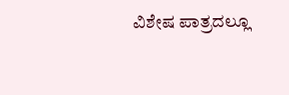ವಿಶೇಷ ಪಾತ್ರದಲ್ಲೂ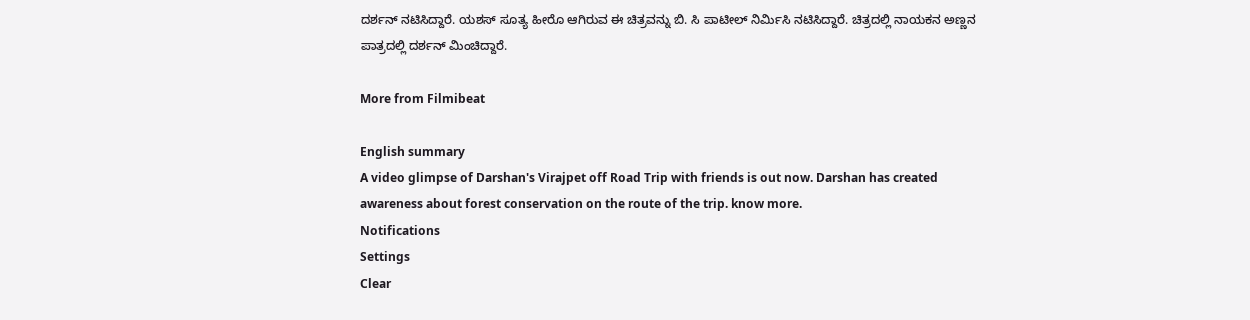ದರ್ಶನ್ ನಟಿಸಿದ್ದಾರೆ. ಯಶಸ್ ಸೂತ್ಯ ಹೀರೊ ಆಗಿರುವ ಈ ಚಿತ್ರವನ್ನು ಬಿ. ಸಿ ಪಾಟೀಲ್ ನಿರ್ಮಿಸಿ ನಟಿಸಿದ್ದಾರೆ. ಚಿತ್ರದಲ್ಲಿ ನಾಯಕನ ಅಣ್ಣನ ಪಾತ್ರದಲ್ಲಿ ದರ್ಶನ್ ಮಿಂಚಿದ್ದಾರೆ.

More from Filmibeat

English summary
A video glimpse of Darshan's Virajpet off Road Trip with friends is out now. Darshan has created awareness about forest conservation on the route of the trip. know more.
Notifications
Settings
Clear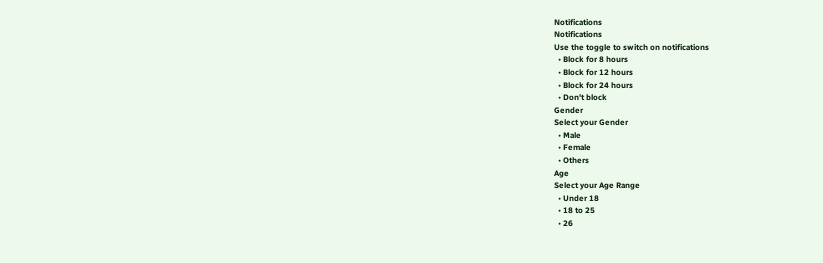Notifications
Notifications
Use the toggle to switch on notifications
  • Block for 8 hours
  • Block for 12 hours
  • Block for 24 hours
  • Don't block
Gender
Select your Gender
  • Male
  • Female
  • Others
Age
Select your Age Range
  • Under 18
  • 18 to 25
  • 26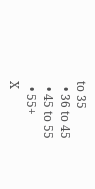to 35
  • 36 to 45
  • 45 to 55
  • 55+
X